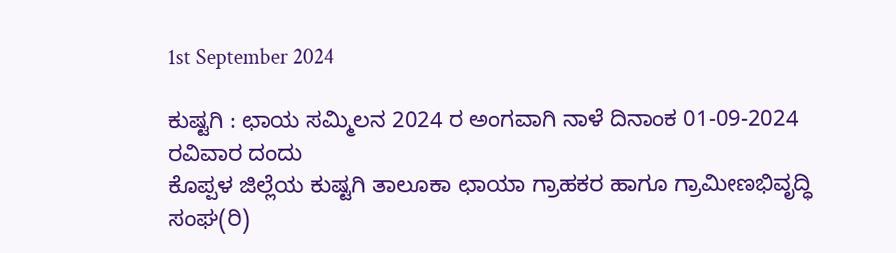1st September 2024

ಕುಷ್ಟಗಿ : ಛಾಯ ಸಮ್ಮಿಲನ 2024 ರ ಅಂಗವಾಗಿ ನಾಳೆ ದಿನಾಂಕ 01-09-2024 ರವಿವಾರ ದಂದು
ಕೊಪ್ಪಳ ಜಿಲ್ಲೆಯ ಕುಷ್ಟಗಿ ತಾಲೂಕಾ ಛಾಯಾ ಗ್ರಾಹಕರ ಹಾಗೂ ಗ್ರಾಮೀಣಭಿವೃದ್ಧಿ ಸಂಘ(ರಿ)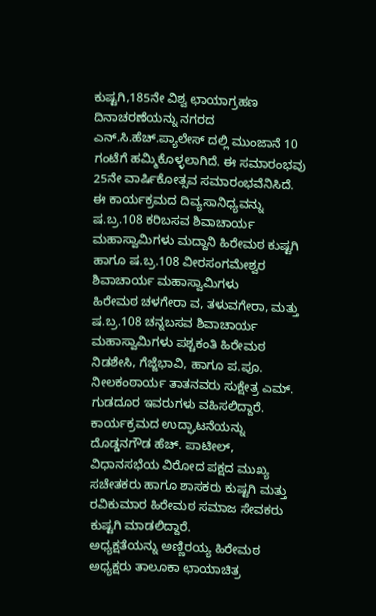ಕುಷ್ಟಗಿ,185ನೇ ವಿಶ್ವ ಛಾಯಾಗ್ರಹಣ ದಿನಾಚರಣೆಯನ್ನು ನಗರದ ಎನ್.ಸಿ.ಹೆಚ್.ಪ್ಯಾಲೇಸ್ ದಲ್ಲಿ ಮುಂಜಾನೆ 10 ಗಂಟೆಗೆ ಹಮ್ಮಿಕೊಳ್ಳಲಾಗಿದೆ. ಈ ಸಮಾರಂಭವು 25ನೇ ವಾರ್ಷಿಕೋತ್ಸವ ಸಮಾರಂಭವೆನಿಸಿದೆ.
ಈ ಕಾರ್ಯಕ್ರಮದ ದಿವ್ಯಸಾನಿಧ್ಯವನ್ನು ಷ.ಬ್ರ.108 ಕರಿಬಸವ ಶಿವಾಚಾರ್ಯ ಮಹಾಸ್ವಾಮಿಗಳು ಮದ್ದಾನಿ ಹಿರೇಮಠ ಕುಷ್ಟಗಿ ಹಾಗೂ ಷ.ಬ್ರ.108 ವೀರಸಂಗಮೇಶ್ವರ ಶಿವಾಚಾರ್ಯ ಮಹಾಸ್ವಾಮಿಗಳು
ಹಿರೇಮಠ ಚಳಗೇರಾ ವ, ತಳುವಗೇರಾ, ಮತ್ತು
ಷ.ಬ್ರ.108 ಚನ್ನಬಸವ ಶಿವಾಚಾರ್ಯ ಮಹಾಸ್ವಾಮಿಗಳು ಪಶ್ಚಕಂತಿ ಹಿರೇಮಠ ನಿಡಶೇಸಿ, ಗೆಜ್ಜೆಭಾವಿ, ಹಾಗೂ ಪ.ಪೂ. ನೀಲಕಂಠಾರ್ಯ ತಾತನವರು ಸುಕ್ಷೇತ್ರ ಎಮ್. ಗುಡದೂರ ಇವರುಗಳು ವಹಿಸಲಿದ್ದಾರೆ.
ಕಾರ್ಯಕ್ರಮದ ಉದ್ಘಾಟನೆಯನ್ನು
ದೊಡ್ಡನಗೌಡ ಹೆಚ್. ಪಾಟೀಲ್, ವಿಧಾನಸಭೆಯ ವಿರೋದ ಪಕ್ಷದ ಮುಖ್ಯ ಸಚೇತಕರು ಹಾಗೂ ಶಾಸಕರು ಕುಷ್ಟಗಿ ಮತ್ತು ರವಿಕುಮಾರ ಹಿರೇಮಠ ಸಮಾಜ ಸೇವಕರು ಕುಷ್ಟಗಿ ಮಾಡಲಿದ್ದಾರೆ.
ಅಧ್ಯಕ್ಷತೆಯನ್ನು ಅಣ್ಣಿರಯ್ಯ ಹಿರೇಮಠ ಅಧ್ಯಕ್ಷರು ತಾಲೂಕಾ ಛಾಯಾಚಿತ್ರ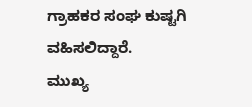ಗ್ರಾಹಕರ ಸಂಘ ಕುಷ್ಟಗಿ ವಹಿಸಲಿದ್ದಾರೆ.
ಮುಖ್ಯ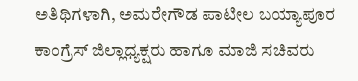ಅತಿಥಿಗಳಾಗಿ, ಅಮರೇಗೌಡ ಪಾಟೀಲ ಬಯ್ಯಾಪೂರ ಕಾಂಗ್ರೆಸ್ ಜಿಲ್ಲಾಧ್ಯಕ್ಷರು ಹಾಗೂ ಮಾಜಿ ಸಚಿವರು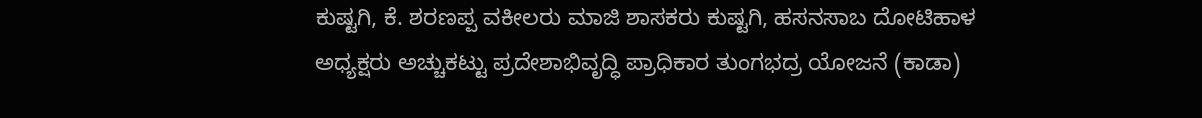ಕುಷ್ಟಗಿ, ಕೆ. ಶರಣಪ್ಪ ವಕೀಲರು ಮಾಜಿ ಶಾಸಕರು ಕುಷ್ಟಗಿ, ಹಸನಸಾಬ ದೋಟಿಹಾಳ
ಅಧ್ಯಕ್ಷರು ಅಚ್ಚುಕಟ್ಟು ಪ್ರದೇಶಾಭಿವೃದ್ಧಿ ಪ್ರಾಧಿಕಾರ ತುಂಗಭದ್ರ ಯೋಜನೆ (ಕಾಡಾ)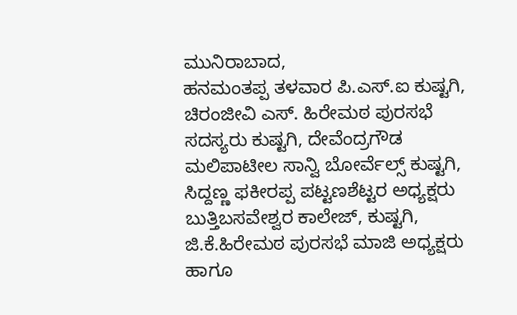ಮುನಿರಾಬಾದ,
ಹನಮಂತಪ್ಪ ತಳವಾರ ಪಿ.ಎಸ್.ಐ ಕುಷ್ಟಗಿ, ಚಿರಂಜೀವಿ ಎಸ್. ಹಿರೇಮಠ ಪುರಸಭೆ ಸದಸ್ಯರು ಕುಷ್ಟಗಿ, ದೇವೆಂದ್ರಗೌಡ ಮಲಿಪಾಟೀಲ ಸಾನ್ವಿ ಬೋರ್ವೆಲ್ಸ್ ಕುಷ್ಟಗಿ,
ಸಿದ್ದಣ್ಣ ಫಕೀರಪ್ಪ ಪಟ್ಟಣಶೆಟ್ಟರ ಅಧ್ಯಕ್ಷರು ಬುತ್ತಿಬಸವೇಶ್ವರ ಕಾಲೇಜ್, ಕುಷ್ಟಗಿ,
ಜಿ.ಕೆ.ಹಿರೇಮಠ ಪುರಸಭೆ ಮಾಜಿ ಅಧ್ಯಕ್ಷರು ಹಾಗೂ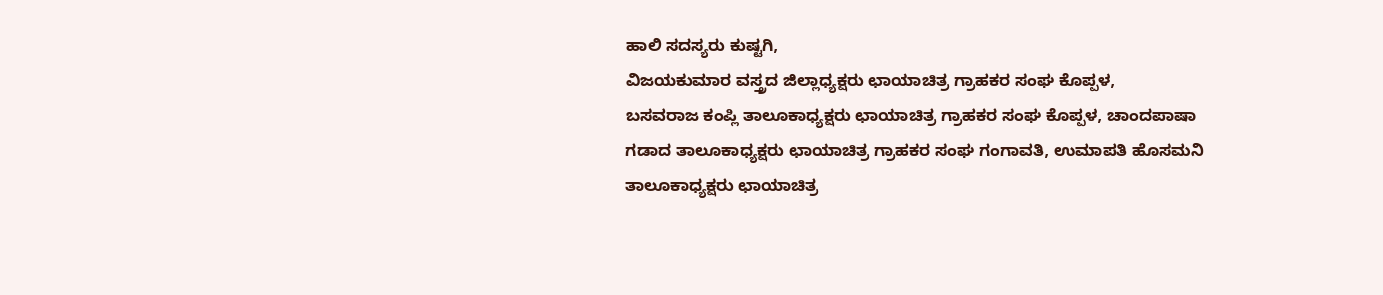ಹಾಲಿ ಸದಸ್ಯರು ಕುಷ್ಟಗಿ,
ವಿಜಯಕುಮಾರ ವಸ್ತ್ರದ ಜಿಲ್ಲಾಧ್ಯಕ್ಷರು ಛಾಯಾಚಿತ್ರ ಗ್ರಾಹಕರ ಸಂಘ ಕೊಪ್ಪಳ,
ಬಸವರಾಜ ಕಂಪ್ಲಿ ತಾಲೂಕಾಧ್ಯಕ್ಷರು ಛಾಯಾಚಿತ್ರ ಗ್ರಾಹಕರ ಸಂಘ ಕೊಪ್ಪಳ, ಚಾಂದಪಾಷಾ ಗಡಾದ ತಾಲೂಕಾಧ್ಯಕ್ಷರು ಛಾಯಾಚಿತ್ರ ಗ್ರಾಹಕರ ಸಂಘ ಗಂಗಾವತಿ, ಉಮಾಪತಿ ಹೊಸಮನಿ ತಾಲೂಕಾಧ್ಯಕ್ಷರು ಛಾಯಾಚಿತ್ರ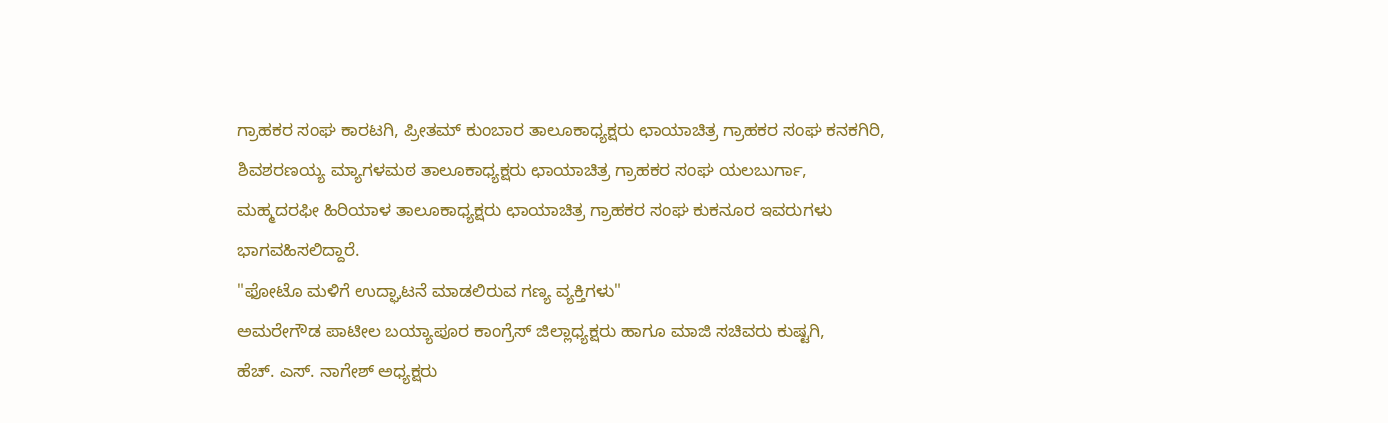ಗ್ರಾಹಕರ ಸಂಘ ಕಾರಟಗಿ, ಪ್ರೀತಮ್ ಕುಂಬಾರ ತಾಲೂಕಾಧ್ಯಕ್ಷರು ಛಾಯಾಚಿತ್ರ ಗ್ರಾಹಕರ ಸಂಘ ಕನಕಗಿರಿ,
ಶಿವಶರಣಯ್ಯ ಮ್ಯಾಗಳಮಠ ತಾಲೂಕಾಧ್ಯಕ್ಷರು ಛಾಯಾಚಿತ್ರ ಗ್ರಾಹಕರ ಸಂಘ ಯಲಬುರ್ಗಾ,
ಮಹ್ಮದರಫೀ ಹಿರಿಯಾಳ ತಾಲೂಕಾಧ್ಯಕ್ಷರು ಛಾಯಾಚಿತ್ರ ಗ್ರಾಹಕರ ಸಂಘ ಕುಕನೂರ ಇವರುಗಳು ಭಾಗವಹಿಸಲಿದ್ದಾರೆ.
"ಫೋಟೊ ಮಳಿಗೆ ಉದ್ಘಾಟನೆ ಮಾಡಲಿರುವ ಗಣ್ಯ ವ್ಯಕ್ತಿಗಳು"
ಅಮರೇಗೌಡ ಪಾಟೀಲ ಬಯ್ಯಾಪೂರ ಕಾಂಗ್ರೆಸ್ ಜಿಲ್ಲಾಧ್ಯಕ್ಷರು ಹಾಗೂ ಮಾಜಿ ಸಚಿವರು ಕುಷ್ಟಗಿ,
ಹೆಚ್. ಎಸ್. ನಾಗೇಶ್ ಅಧ್ಯಕ್ಷರು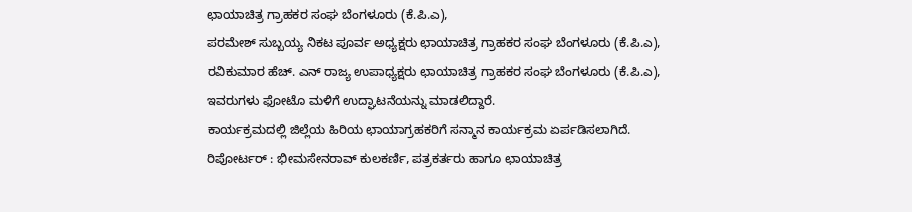ಛಾಯಾಚಿತ್ರ ಗ್ರಾಹಕರ ಸಂಘ ಬೆಂಗಳೂರು (ಕೆ.ಪಿ.ಎ),
ಪರಮೇಶ್ ಸುಬ್ಬಯ್ಯ ನಿಕಟ ಪೂರ್ವ ಅಧ್ಯಕ್ಷರು ಛಾಯಾಚಿತ್ರ ಗ್ರಾಹಕರ ಸಂಘ ಬೆಂಗಳೂರು (ಕೆ.ಪಿ.ಎ), ರವಿಕುಮಾರ ಹೆಚ್. ಎನ್ ರಾಜ್ಯ ಉಪಾಧ್ಯಕ್ಷರು ಛಾಯಾಚಿತ್ರ ಗ್ರಾಹಕರ ಸಂಘ ಬೆಂಗಳೂರು (ಕೆ.ಪಿ.ಎ), ಇವರುಗಳು ಫೋಟೊ ಮಳಿಗೆ ಉದ್ಘಾಟನೆಯನ್ನು ಮಾಡಲಿದ್ದಾರೆ.
ಕಾರ್ಯಕ್ರಮದಲ್ಲಿ ಜಿಲ್ಲೆಯ ಹಿರಿಯ ಛಾಯಾಗ್ರಹಕರಿಗೆ ಸನ್ಮಾನ ಕಾರ್ಯಕ್ರಮ ಏರ್ಪಡಿಸಲಾಗಿದೆ.
ರಿಪೋರ್ಟರ್ : ಭೀಮಸೇನರಾವ್ ಕುಲಕರ್ಣಿ, ಪತ್ರಕರ್ತರು ಹಾಗೂ ಛಾಯಾಚಿತ್ರ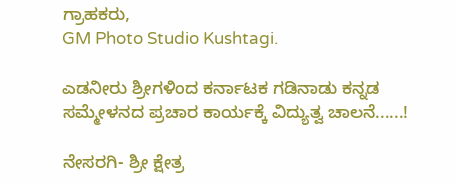ಗ್ರಾಹಕರು,
GM Photo Studio Kushtagi.

ಎಡನೀರು ಶ್ರೀಗಳಿಂದ ಕರ್ನಾಟಕ ಗಡಿನಾಡು ಕನ್ನಡ ಸಮ್ಮೇಳನದ ಪ್ರಚಾರ ಕಾರ್ಯಕ್ಕೆ ವಿದ್ಯುತ್ವ ಚಾಲನೆ......!

ನೇಸರಗಿ- ಶ್ರೀ ಕ್ಷೇತ್ರ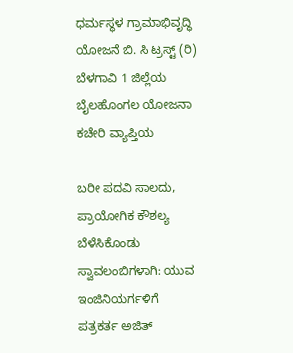ಧರ್ಮಸ್ಥಳ ಗ್ರಾಮಾಭಿವೃದ್ಧಿ ಯೋಜನೆ ಬಿ. ಸಿ ಟ್ರಸ್ಟ್ (ರಿ) ಬೆಳಗಾವಿ 1 ಜಿಲ್ಲೆಯ ಬೈಲಹೊಂಗಲ ಯೋಜನಾ ಕಚೇರಿ ವ್ಯಾಪ್ತಿಯ

ಬರೀ ಪದವಿ ಸಾಲದು, ಪ್ರಾಯೋಗಿಕ ಕೌಶಲ್ಯ ಬೆಳೆಸಿಕೊಂಡು ಸ್ವಾವಲಂಬಿಗಳಾಗಿ: ಯುವ ಇಂಜಿನಿಯರ್ಗಳಿಗೆ ಪತ್ರಕರ್ತ ಅಜಿತ್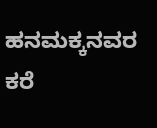ಹನಮಕ್ಕನವರ ಕರೆ